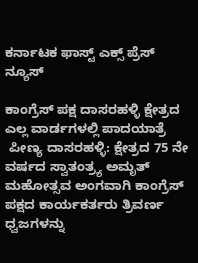ಕರ್ನಾಟಕ ಫಾಸ್ಟ್ ಎಕ್ಸ್ ಪ್ರೆಸ್ ನ್ಯೂಸ್

ಕಾಂಗ್ರೆಸ್ ಪಕ್ಷ ದಾಸರಹಳ್ಳಿ ಕ್ಷೇತ್ರದ ಎಲ್ಲ ವಾರ್ಡಗಳಲ್ಲಿ ಪಾದಯಾತ್ರೆ
 ಪೀಣ್ಯ ದಾಸರಹಳ್ಳಿ: ಕ್ಷೇತ್ರದ 75 ನೇ ವರ್ಷದ ಸ್ವಾತಂತ್ರ್ಯ ಅಮೃತ್ ಮಹೋತ್ಸವ ಅಂಗವಾಗಿ ಕಾಂಗ್ರೆಸ್ ಪಕ್ಷದ ಕಾರ್ಯಕರ್ತರು ತ್ರಿವರ್ಣ ಧ್ವಜಗಳನ್ನು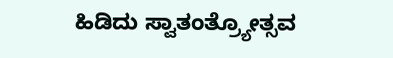ಹಿಡಿದು ಸ್ವಾತಂತ್ರ್ಯೋತ್ಸವ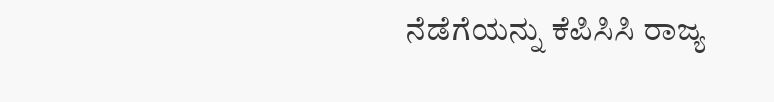ನೆಡೆಗೆಯನ್ನು ಕೆಪಿಸಿಸಿ ರಾಜ್ಯ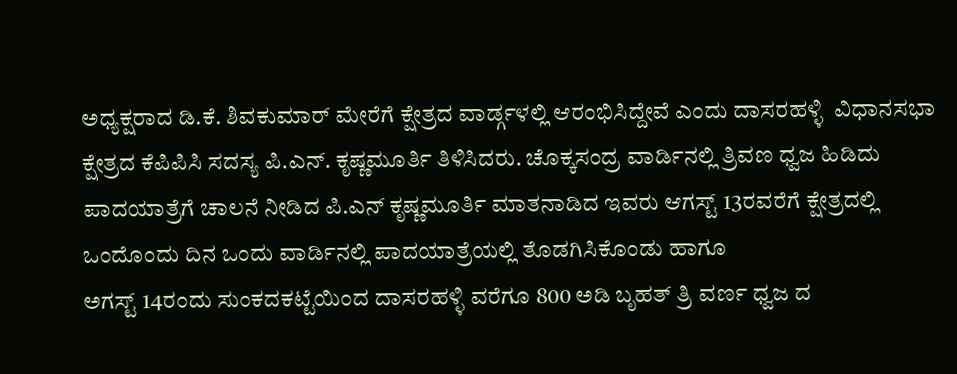ಅಧ್ಯಕ್ಷರಾದ ಡಿ.ಕೆ. ಶಿವಕುಮಾರ್ ಮೇರೆಗೆ ಕ್ಷೇತ್ರದ ವಾರ್ಡ್ಗಳಲ್ಲಿ ಆರಂಭಿಸಿದ್ದೇವೆ ಎಂದು ದಾಸರಹಳ್ಳಿ  ವಿಧಾನಸಭಾ ಕ್ಷೇತ್ರದ ಕೆಪಿಪಿಸಿ ಸದಸ್ಯ ಪಿ.ಎನ್. ಕೃಷ್ಣಮೂರ್ತಿ ತಿಳಿಸಿದರು. ಚೊಕ್ಕಸಂದ್ರ ವಾರ್ಡಿನಲ್ಲಿ ತ್ರಿವಣ ಧ್ವಜ ಹಿಡಿದು ಪಾದಯಾತ್ರೆಗೆ ಚಾಲನೆ ನೀಡಿದ ಪಿ.ಎನ್ ಕೃಷ್ಣಮೂರ್ತಿ ಮಾತನಾಡಿದ ಇವರು ಆಗಸ್ಟ್ 13ರವರೆಗೆ ಕ್ಷೇತ್ರದಲ್ಲಿ ಒಂದೊಂದು ದಿನ ಒಂದು ವಾರ್ಡಿನಲ್ಲಿ ಪಾದಯಾತ್ರೆಯಲ್ಲಿ ತೊಡಗಿಸಿಕೊಂಡು ಹಾಗೂ
ಅಗಸ್ಟ್ 14ರಂದು ಸುಂಕದಕಟ್ಟೆಯಿಂದ ದಾಸರಹಳ್ಳಿ ವರೆಗೂ 800 ಅಡಿ ಬೃಹತ್ ತ್ರಿ ವರ್ಣ ಧ್ವಜ ದ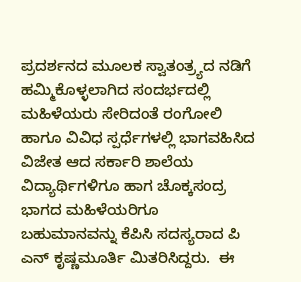ಪ್ರದರ್ಶನದ ಮೂಲಕ ಸ್ವಾತಂತ್ರ್ಯದ ನಡಿಗೆ ಹಮ್ಮಿಕೊಳ್ಳಲಾಗಿದ ಸಂದರ್ಭದಲ್ಲಿ ಮಹಿಳೆಯರು ಸೇರಿದಂತೆ ರಂಗೋಲಿ ಹಾಗೂ ವಿವಿಧ ಸ್ಪರ್ಧೆಗಳಲ್ಲಿ ಭಾಗವಹಿಸಿದ ವಿಜೇತ ಆದ ಸರ್ಕಾರಿ ಶಾಲೆಯ ವಿದ್ಯಾರ್ಥಿಗಳಿಗೂ ಹಾಗ ಚೊಕ್ಕಸಂದ್ರ ಭಾಗದ ಮಹಿಳೆಯರಿಗೂ ಬಹುಮಾನವನ್ನು ಕೆಪಿಸಿ ಸದಸ್ಯರಾದ ಪಿ ಎನ್ ಕೃಷ್ಣಮೂರ್ತಿ ಮಿತರಿಸಿದ್ದರು.  ಈ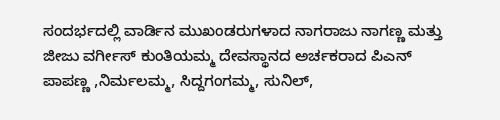ಸಂದರ್ಭದಲ್ಲಿ ವಾರ್ಡಿನ ಮುಖಂಡರುಗಳಾದ ನಾಗರಾಜು ನಾಗಣ್ಣ ಮತ್ತು ಜೀಜು ವರ್ಗೀಸ್ ಕುಂತಿಯಮ್ಮ ದೇವಸ್ಥಾನದ ಅರ್ಚಕರಾದ ಪಿಎನ್ ಪಾಪಣ್ಣ ,ನಿರ್ಮಲಮ್ಮ, ಸಿದ್ದಗಂಗಮ್ಮ, ಸುನಿಲ್,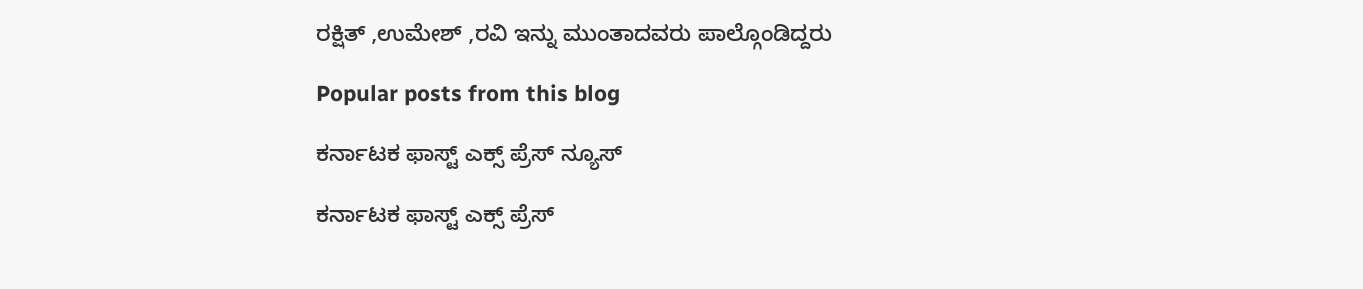ರಕ್ಷಿತ್ ,ಉಮೇಶ್ ,ರವಿ ಇನ್ನು ಮುಂತಾದವರು ಪಾಲ್ಗೊಂಡಿದ್ದರು

Popular posts from this blog

ಕರ್ನಾಟಕ ಫಾಸ್ಟ್ ಎಕ್ಸ್ ಪ್ರೆಸ್ ನ್ಯೂಸ್

ಕರ್ನಾಟಕ ಫಾಸ್ಟ್ ಎಕ್ಸ್ ಪ್ರೆಸ್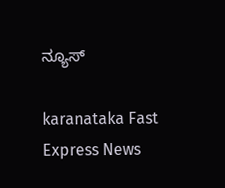ನ್ಯೂಸ್

karanataka Fast Express News